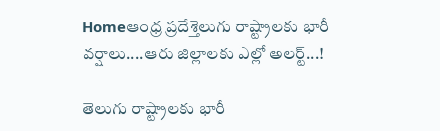Homeఆంధ్ర ప్రదేశ్తెలుగు రాష్ట్రాల‌కు భారీ వ‌ర్షాలు....ఆరు జిల్లాల‌కు ఎల్లో అల‌ర్ట్‌...!

తెలుగు రాష్ట్రాల‌కు భారీ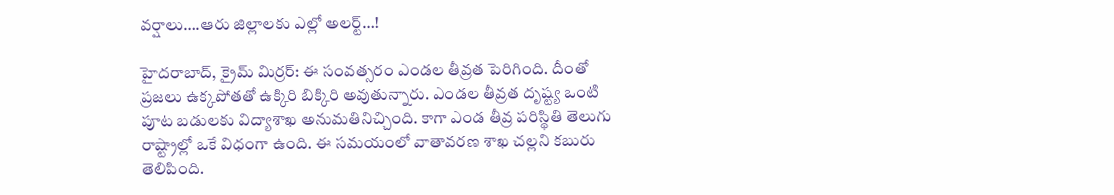వ‌ర్షాలు….ఆరు జిల్లాల‌కు ఎల్లో అల‌ర్ట్‌…!

హైద‌రాబాద్‌, క్రైమ్ మిర్ర‌ర్: ఈ సంవ‌త్స‌రం ఎండ‌ల తీవ్ర‌త పెరిగింది. దీంతో ప్ర‌జ‌లు ఉక్క‌పోత‌తో ఉక్కిరి బిక్కిరి అవుతున్నారు. ఎండ‌ల తీవ్ర‌త దృష్ట్య ఒంటి పూట బ‌డుల‌కు విద్యాశాఖ అనుమ‌తినిచ్చింది. కాగా ఎండ తీవ్ర పరిస్థితి తెలుగు రాష్ట్రాల్లో ఒకే విధంగా ఉంది. ఈ స‌మ‌యంలో వాతావ‌ర‌ణ శాఖ చ‌ల్ల‌ని క‌బురు తెలిపింది.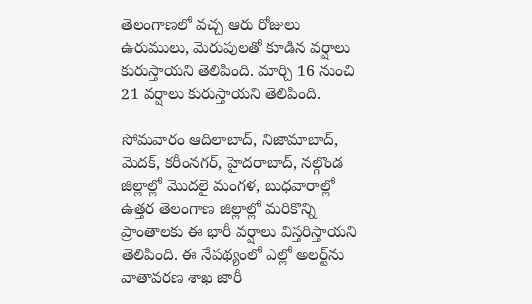తెలంగాణ‌లో వ‌చ్చ ఆరు రోజులు ఉరుములు, మెరుపుల‌తో కూడిన వ‌ర్షాలు కురుస్తాయ‌ని తెలిపింది. మార్చి 16 నుంచి 21 వ‌ర్షాలు కురుస్తాయ‌ని తెలిపింది.

సోమ‌వారం ఆదిలాబాద్, నిజామాబాద్, మెదక్, కరీంనగర్, హైదరాబాద్, నల్గొండ జిల్లాల్లో మొదలై మంగళ, బుధవారాల్లో ఉత్తర తెలంగాణ జిల్లాల్లో మరికొన్ని ప్రాంతాలకు ఈ భారీ వర్షాలు విస్తరిస్తాయని తెలిపింది. ఈ నేపథ్యంలో ఎల్లో అలర్ట్‌ను వాతావరణ శాఖ జారీ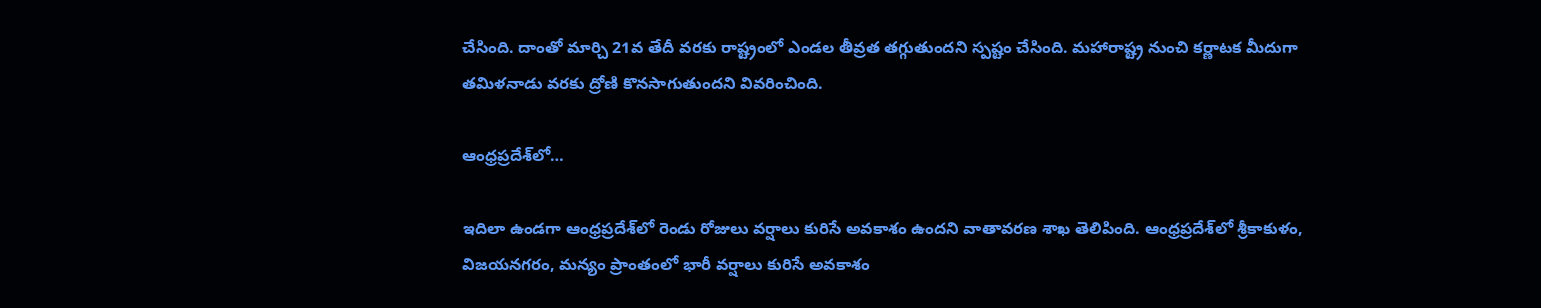చేసింది. దాంతో మార్చి 21వ తేదీ వరకు రాష్ట్రంలో ఎండల తీవ్రత తగ్గుతుందని స్పష్టం చేసింది. మహారాష్ట్ర నుంచి కర్ణాటక మీదుగా తమిళనాడు వరకు ద్రోణి కొనసాగుతుందని వివరించింది.

ఆంధ్ర‌ప్ర‌దేశ్‌లో…

ఇదిలా ఉండ‌గా ఆంధ్ర‌ప్ర‌దేశ్‌లో రెండు రోజులు వ‌ర్షాలు కురిసే అవ‌కాశం ఉంద‌ని వాతావ‌ర‌ణ శాఖ తెలిపింది. ఆంధ్ర‌ప్ర‌దేశ్‌లో శ్రీకాకుళం, విజయనగరం, మన్యం ప్రాంతంలో భారీ వర్షాలు కురిసే అవకాశం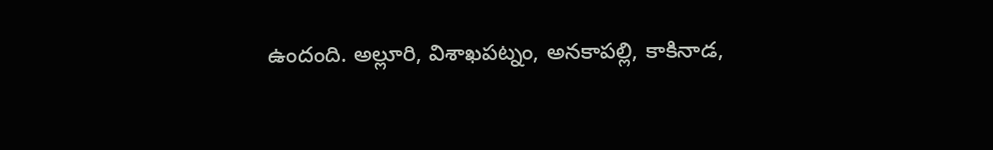ఉందంది. అల్లూరి, విశాఖపట్నం, అనకాపల్లి, కాకినాడ,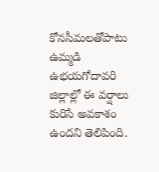కోనసీమలతోపాటు ఉమ్మడి ఉభయగోదావరి జిల్లాల్లో ఈ వర్షాలు కురిసే అవకాశం ఉందని తెలిపింది.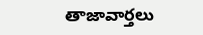తాజావార్తలు